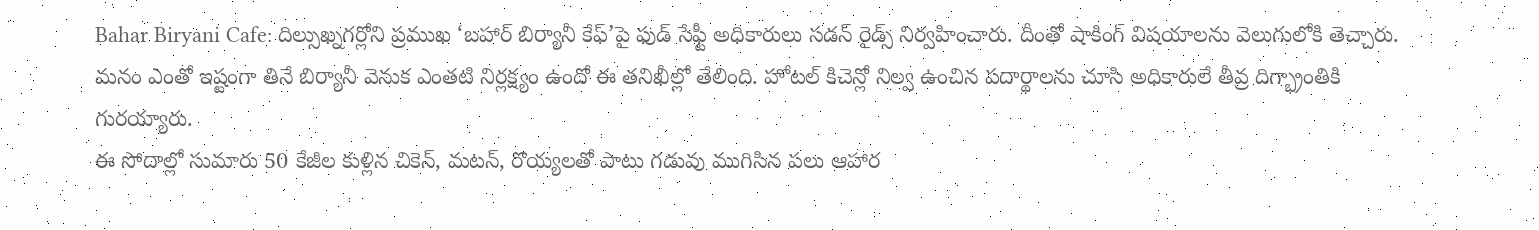Bahar Biryani Cafe: దిల్సుఖ్నగర్లోని ప్రముఖ ‘బహార్ బిర్యానీ కేఫ్’పై ఫుడ్ సేఫ్టీ అధికారులు సడన్ రైడ్స్ నిర్వహించారు. దీంతో షాకింగ్ విషయాలను వెలుగులోకి తెచ్చారు. మనం ఎంతో ఇష్టంగా తినే బిర్యానీ వెనుక ఎంతటి నిర్లక్ష్యం ఉందో ఈ తనిఖీల్లో తేలింది. హోటల్ కిచెన్లో నిల్వ ఉంచిన పదార్థాలను చూసి అధికారులే తీవ్ర దిగ్భ్రాంతికి గురయ్యారు.
ఈ సోదాల్లో సుమారు 50 కేజీల కుళ్లిన చికెన్, మటన్, రొయ్యలతో పాటు గడువు ముగిసిన పలు ఆహార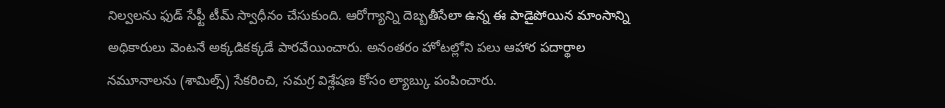నిల్వలను ఫుడ్ సేఫ్టీ టీమ్ స్వాధీనం చేసుకుంది. ఆరోగ్యాన్ని దెబ్బతీసేలా ఉన్న ఈ పాడైపోయిన మాంసాన్ని అధికారులు వెంటనే అక్కడికక్కడే పారవేయించారు. అనంతరం హోటల్లోని పలు ఆహార పదార్థాల నమూనాలను (శామిల్స్) సేకరించి, సమగ్ర విశ్లేషణ కోసం ల్యాబ్కు పంపించారు.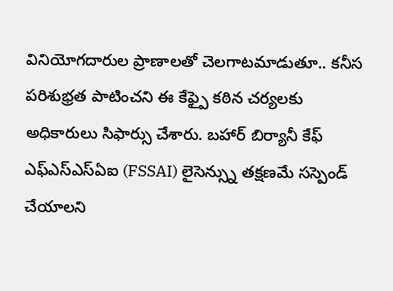వినియోగదారుల ప్రాణాలతో చెలగాటమాడుతూ.. కనీస పరిశుభ్రత పాటించని ఈ కేఫ్పై కఠిన చర్యలకు అధికారులు సిఫార్సు చేశారు. బహార్ బిర్యానీ కేఫ్ ఎఫ్ఎస్ఎస్ఏఐ (FSSAI) లైసెన్స్ను తక్షణమే సస్పెండ్ చేయాలని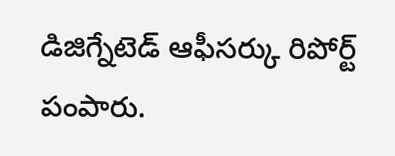డిజిగ్నేటెడ్ ఆఫీసర్కు రిపోర్ట్ పంపారు.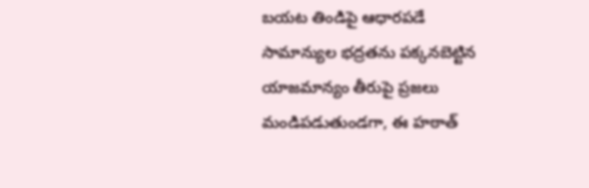బయట తిండిపై ఆధారపడే సామాన్యుల భద్రతను పక్కనబెట్టిన యాజమాన్యం తీరుపై ప్రజలు మండిపడుతుండగా, ఈ హఠాత్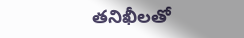తనిఖీలతో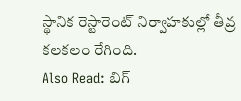స్థానిక రెస్టారెంట్ నిర్వాహకుల్లో తీవ్ర కలకలం రేగింది.
Also Read: బిగ్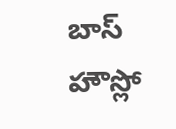బాస్ హౌస్లో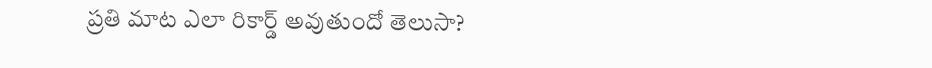ప్రతి మాట ఎలా రికార్డ్ అవుతుందో తెలుసా?